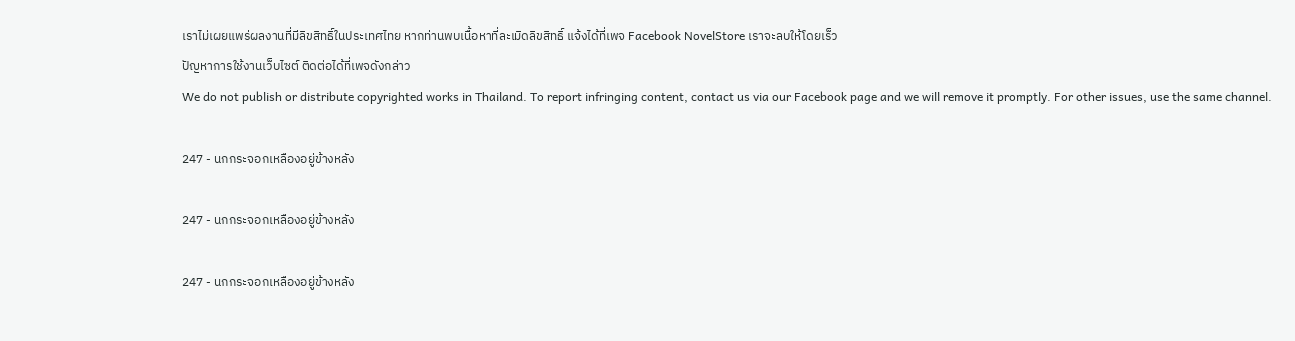เราไม่เผยแพร่ผลงานที่มีลิขสิทธิ์ในประเทศไทย หากท่านพบเนื้อหาที่ละเมิดลิขสิทธิ์ แจ้งได้ที่เพจ Facebook NovelStore เราจะลบให้โดยเร็ว
ปัญหาการใช้งานเว็บไซต์ ติดต่อได้ที่เพจดังกล่าว
We do not publish or distribute copyrighted works in Thailand. To report infringing content, contact us via our Facebook page and we will remove it promptly. For other issues, use the same channel.

247 - นกกระจอกเหลืองอยู่ข้างหลัง

247 - นกกระจอกเหลืองอยู่ข้างหลัง

247 - นกกระจอกเหลืองอยู่ข้างหลัง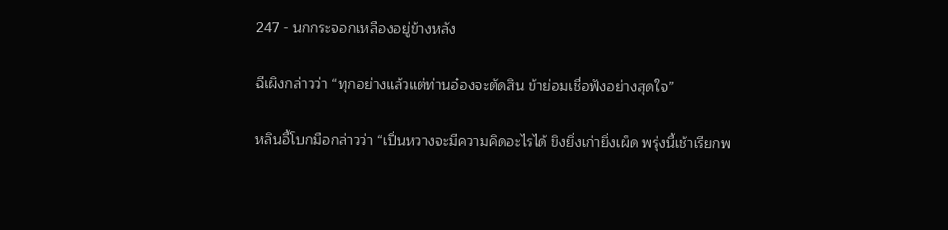247 - นกกระจอกเหลืองอยู่ข้างหลัง

ฉีเผิงกล่าวว่า “ทุกอย่างแล้วแต่ท่านอ๋องจะตัดสิน ข้าย่อมเชื่อฟังอย่างสุดใจ”

หลินอี้โบกมือกล่าวว่า “เปิ่นหวางจะมีความคิดอะไรได้ ขิงยิ่งเก่ายิ่งเผ็ด พรุ่งนี้เช้าเรียกพ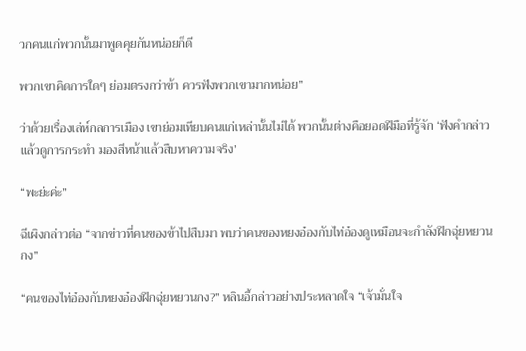วกคนแก่พวกนั้นมาพูดคุยกันหน่อยก็ดี

พวกเขาคิดการใดๆ ย่อมตรงกว่าข้า ควรฟังพวกเขามากหน่อย”

ว่าด้วยเรื่องเล่ห์กลการเมือง เขาย่อมเทียบคนแก่เหล่านั้นไม่ได้ พวกนั้นต่างคือยอดฝีมือที่รู้จัก ‘ฟังคำกล่าวแล้วดูการกระทำ มองสีหน้าแล้วสืบหาความจริง’

“พะย่ะค่ะ”

ฉีเผิงกล่าวต่อ “จากข่าวที่คนของข้าไปสืบมา พบว่าคนของหยงอ๋องกับไท่อ๋องดูเหมือนจะกำลังฝึกฉุ่ยหยวนกง”

“คนของไท่อ๋องกับหยงอ๋องฝึกฉุ่ยหยวนกง?” หลินอี้กล่าวอย่างประหลาดใจ “เจ้ามั่นใจ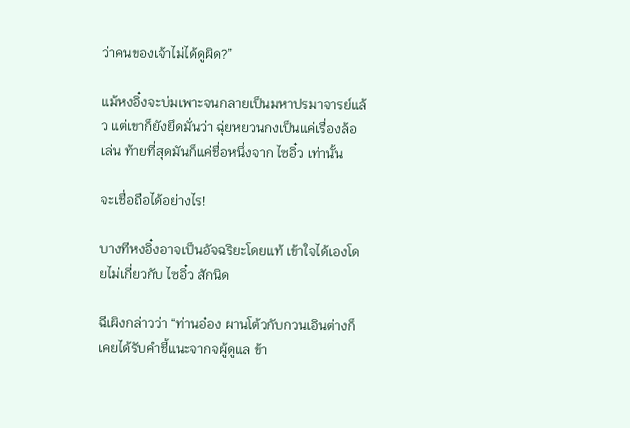ว่าคนของเจ้าไม่ได้ดูผิด?”

แม้หงอิ๋งจะบ่มเพาะจนกลายเป็นมหาปรมาจารย์แล้ว แต่เขาก็ยังยึดมั่นว่า ฉุ่ยหยวนกงเป็นแค่เรื่องล้อเล่น ท้ายที่สุดมันก็แค่ชื่อหนึ่งจาก ไซอิ๋ว เท่านั้น

จะเชื่อถือได้อย่างไร!

บางทีหงอิ๋งอาจเป็นอัจฉริยะโดยแท้ เข้าใจได้เองโดยไม่เกี่ยวกับ ไซอิ๋ว สักนิด

ฉีเผิงกล่าวว่า “ท่านอ๋อง ผานโต้วกับกวนเอินต่างก็เคยได้รับคำชี้แนะจากจผู้ดูแล ข้า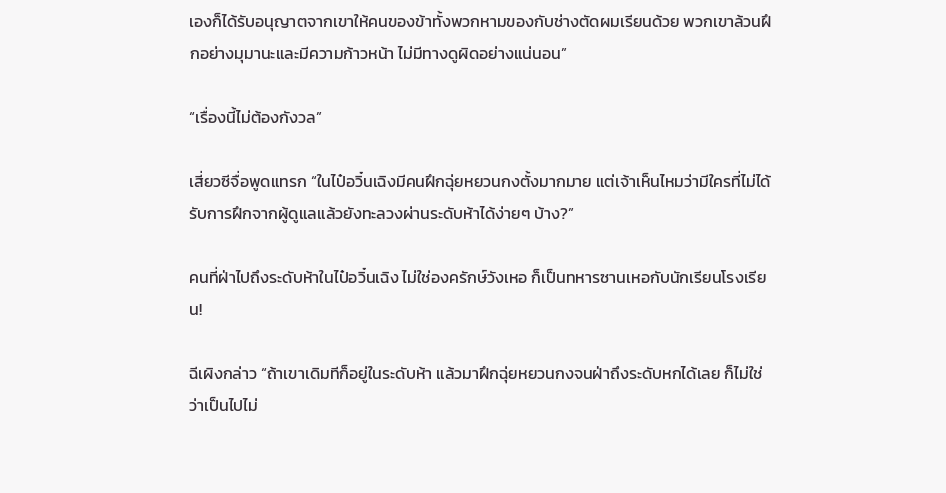เองก็ได้รับอนุญาตจากเขาให้คนของข้าทั้งพวกหามของกับช่างตัดผมเรียนด้วย พวกเขาล้วนฝึกอย่างมุมานะและมีความก้าวหน้า ไม่มีทางดูผิดอย่างแน่นอน”

“เรื่องนี้ไม่ต้องกังวล”

เสี่ยวซีจื่อพูดแทรก “ในไป๋อวิ๋นเฉิงมีคนฝึกฉุ่ยหยวนกงตั้งมากมาย แต่เจ้าเห็นไหมว่ามีใครที่ไม่ได้รับการฝึกจากผู้ดูแลแล้วยังทะลวงผ่านระดับห้าได้ง่ายๆ บ้าง?”

คนที่ฝ่าไปถึงระดับห้าในไป๋อวิ๋นเฉิง ไม่ใช่องครักษ์วังเหอ ก็เป็นทหารซานเหอกับนักเรียนโรงเรียน!

ฉีเผิงกล่าว “ถ้าเขาเดิมทีก็อยู่ในระดับห้า แล้วมาฝึกฉุ่ยหยวนกงจนฝ่าถึงระดับหกได้เลย ก็ไม่ใช่ว่าเป็นไปไม่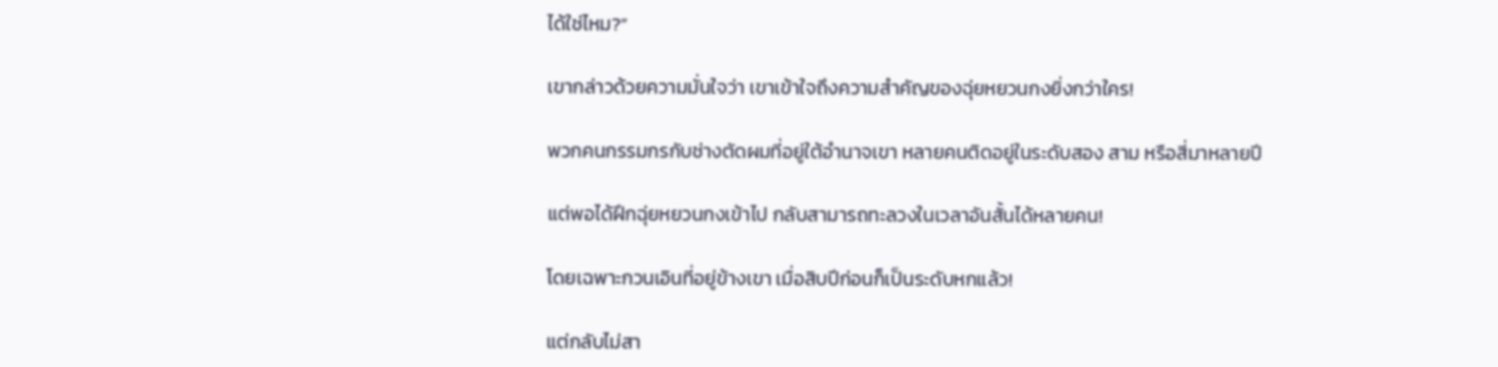ได้ใช่ไหม?”

เขากล่าวด้วยความมั่นใจว่า เขาเข้าใจถึงความสำคัญของฉุ่ยหยวนกงยิ่งกว่าใคร!

พวกคนกรรมกรกับช่างตัดผมที่อยู่ใต้อำนาจเขา หลายคนติดอยู่ในระดับสอง สาม หรือสี่มาหลายปี

แต่พอได้ฝึกฉุ่ยหยวนกงเข้าไป กลับสามารถทะลวงในเวลาอันสั้นได้หลายคน!

โดยเฉพาะกวนเอินที่อยู่ข้างเขา เมื่อสิบปีก่อนก็เป็นระดับหกแล้ว!

แต่กลับไม่สา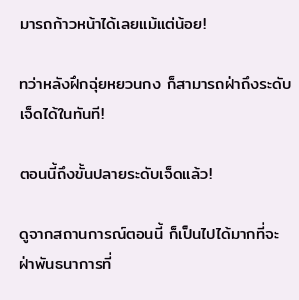มารถก้าวหน้าได้เลยแม้แต่น้อย!

ทว่าหลังฝึกฉุ่ยหยวนกง ก็สามารถฝ่าถึงระดับเจ็ดได้ในทันที!

ตอนนี้ถึงขั้นปลายระดับเจ็ดแล้ว!

ดูจากสถานการณ์ตอนนี้ ก็เป็นไปได้มากที่จะฝ่าพันธนาการที่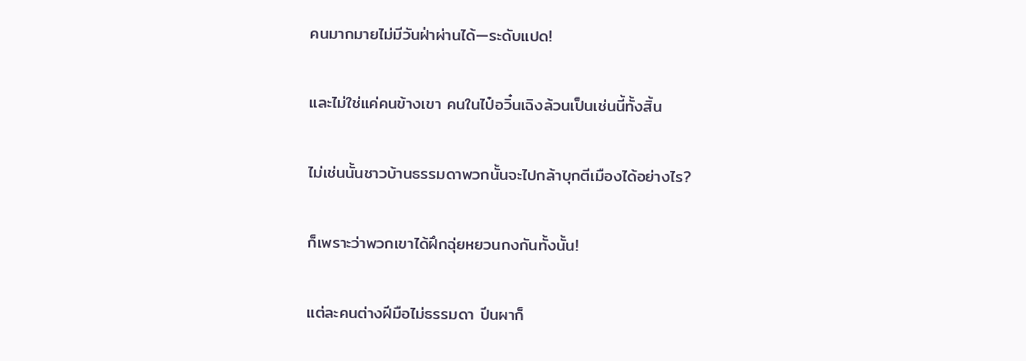คนมากมายไม่มีวันฝ่าผ่านได้—ระดับแปด!

และไม่ใช่แค่คนข้างเขา คนในไป๋อวิ๋นเฉิงล้วนเป็นเช่นนี้ทั้งสิ้น

ไม่เช่นนั้นชาวบ้านธรรมดาพวกนั้นจะไปกล้าบุกตีเมืองได้อย่างไร?

ก็เพราะว่าพวกเขาได้ฝึกฉุ่ยหยวนกงกันทั้งนั้น!

แต่ละคนต่างฝีมือไม่ธรรมดา ปีนผาก็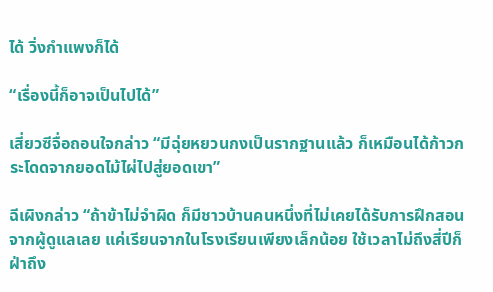ได้ วิ่งกำแพงก็ได้

“เรื่องนี้ก็อาจเป็นไปได้”

เสี่ยวซีจื่อถอนใจกล่าว “มีฉุ่ยหยวนกงเป็นรากฐานแล้ว ก็เหมือนได้ก้าวกระโดดจากยอดไม้ไผ่ไปสู่ยอดเขา”

ฉีเผิงกล่าว “ถ้าข้าไม่จำผิด ก็มีชาวบ้านคนหนึ่งที่ไม่เคยได้รับการฝึกสอนจากผู้ดูแลเลย แค่เรียนจากในโรงเรียนเพียงเล็กน้อย ใช้เวลาไม่ถึงสี่ปีก็ฝ่าถึง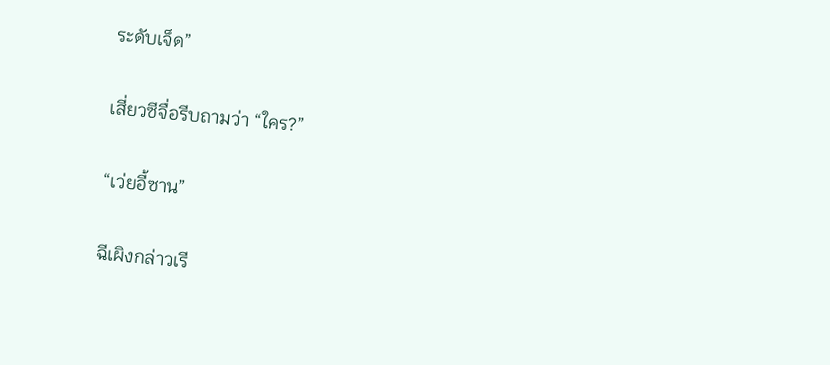ระดับเจ็ด”

เสี่ยวซีจื่อรีบถามว่า “ใคร?”

“เว่ยอี้ซาน”

ฉีเผิงกล่าวเรี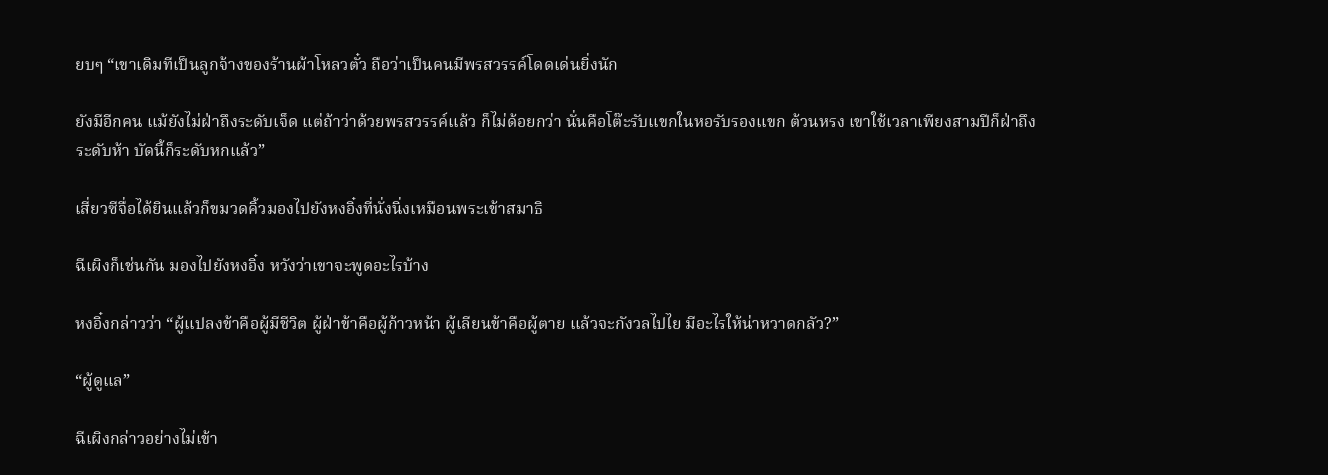ยบๆ “เขาเดิมทีเป็นลูกจ้างของร้านผ้าโหลวตั๋ว ถือว่าเป็นคนมีพรสวรรค์โดดเด่นยิ่งนัก

ยังมีอีกคน แม้ยังไม่ฝ่าถึงระดับเจ็ด แต่ถ้าว่าด้วยพรสวรรค์แล้ว ก็ไม่ด้อยกว่า นั่นคือโต๊ะรับแขกในหอรับรองแขก ต้วนหรง เขาใช้เวลาเพียงสามปีก็ฝ่าถึงระดับห้า บัดนี้ก็ระดับหกแล้ว”

เสี่ยวซีจื่อได้ยินแล้วก็ขมวดคิ้วมองไปยังหงอิ๋งที่นั่งนิ่งเหมือนพระเข้าสมาธิ

ฉีเผิงก็เช่นกัน มองไปยังหงอิ๋ง หวังว่าเขาจะพูดอะไรบ้าง

หงอิ๋งกล่าวว่า “ผู้แปลงข้าคือผู้มีชีวิต ผู้ฝ่าข้าคือผู้ก้าวหน้า ผู้เลียนข้าคือผู้ตาย แล้วจะกังวลไปไย มีอะไรให้น่าหวาดกลัว?”

“ผู้ดูแล”

ฉีเผิงกล่าวอย่างไม่เข้า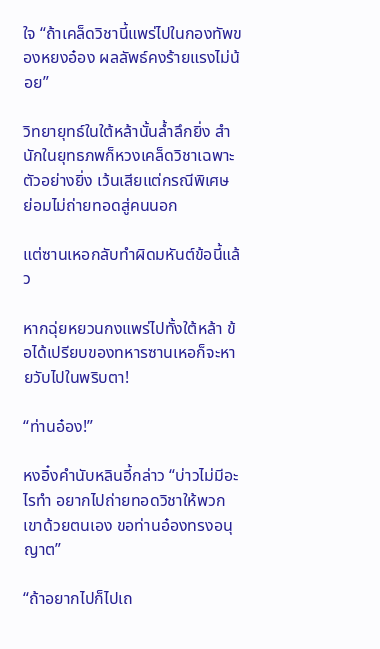ใจ “ถ้าเคล็ดวิชานี้แพร่ไปในกองทัพของหยงอ๋อง ผลลัพธ์คงร้ายแรงไม่น้อย”

วิทยายุทธ์ในใต้หล้านั้นล้ำลึกยิ่ง สำนักในยุทธภพก็หวงเคล็ดวิชาเฉพาะตัวอย่างยิ่ง เว้นเสียแต่กรณีพิเศษ ย่อมไม่ถ่ายทอดสู่คนนอก

แต่ซานเหอกลับทำผิดมหันต์ข้อนี้แล้ว

หากฉุ่ยหยวนกงแพร่ไปทั้งใต้หล้า ข้อได้เปรียบของทหารซานเหอก็จะหายวับไปในพริบตา!

“ท่านอ๋อง!”

หงอิ๋งคำนับหลินอี้กล่าว “บ่าวไม่มีอะไรทำ อยากไปถ่ายทอดวิชาให้พวกเขาด้วยตนเอง ขอท่านอ๋องทรงอนุญาต”

“ถ้าอยากไปก็ไปเถ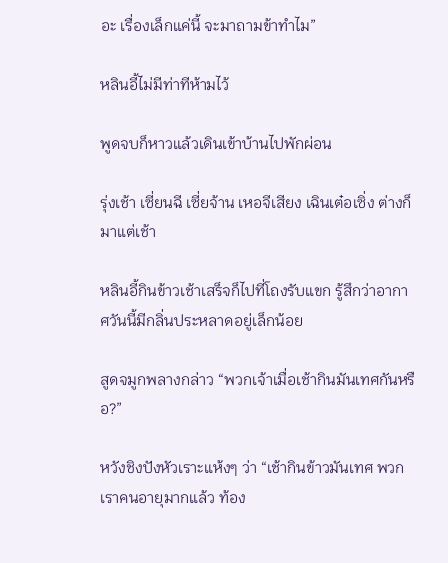อะ เรื่องเล็กแค่นี้ จะมาถามข้าทำไม”

หลินอี้ไม่มีท่าทีห้ามไว้

พูดจบก็หาวแล้วเดินเข้าบ้านไปพักผ่อน

รุ่งเช้า เซี่ยนฉี เซี่ยจ้าน เหอจีเสียง เฉินเต๋อเซิ่ง ต่างก็มาแต่เช้า

หลินอี้กินข้าวเช้าเสร็จก็ไปที่โถงรับแขก รู้สึกว่าอากาศวันนี้มีกลิ่นประหลาดอยู่เล็กน้อย

สูดจมูกพลางกล่าว “พวกเจ้าเมื่อเช้ากินมันเทศกันหรือ?”

หวังชิงปังหัวเราะแห้งๆ ว่า “เช้ากินข้าวมันเทศ พวกเราคนอายุมากแล้ว ท้อง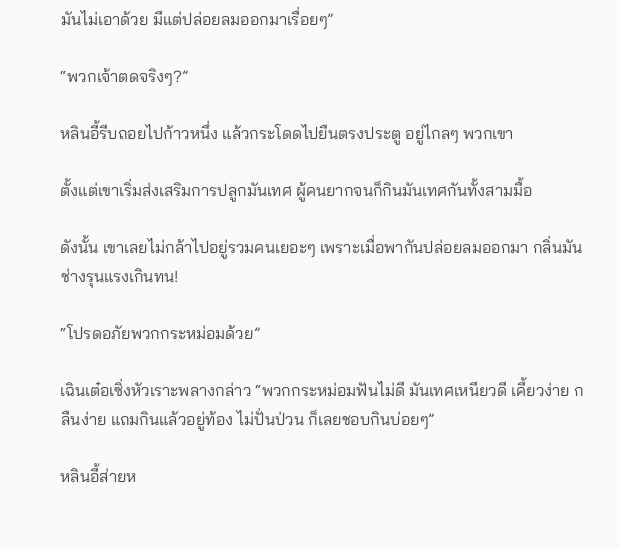มันไม่เอาด้วย มีแต่ปล่อยลมออกมาเรื่อยๆ”

“พวกเจ้าตดจริงๆ?”

หลินอี้รีบถอยไปก้าวหนึ่ง แล้วกระโดดไปยืนตรงประตู อยู่ไกลๆ พวกเขา

ตั้งแต่เขาเริ่มส่งเสริมการปลูกมันเทศ ผู้คนยากจนก็กินมันเทศกันทั้งสามมื้อ

ดังนั้น เขาเลยไม่กล้าไปอยู่รวมคนเยอะๆ เพราะเมื่อพากันปล่อยลมออกมา กลิ่นมันช่างรุนแรงเกินทน!

“โปรดอภัยพวกกระหม่อมด้วย”

เฉินเต๋อเซิ่งหัวเราะพลางกล่าว “พวกกระหม่อมฟันไม่ดี มันเทศเหนียวดี เคี้ยวง่าย กลืนง่าย แถมกินแล้วอยู่ท้อง ไม่ปั่นป่วน ก็เลยชอบกินบ่อยๆ”

หลินอี้ส่ายห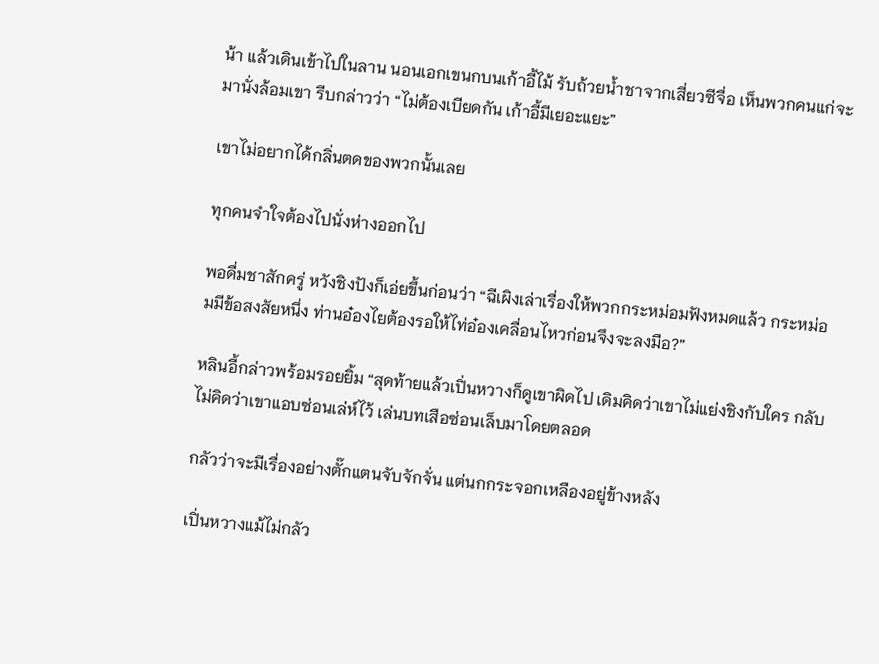น้า แล้วเดินเข้าไปในลาน นอนเอกเขนกบนเก้าอี้ไม้ รับถ้วยน้ำชาจากเสี่ยวซีจื่อ เห็นพวกคนแก่จะมานั่งล้อมเขา รีบกล่าวว่า “ไม่ต้องเบียดกัน เก้าอี้มีเยอะแยะ”

เขาไม่อยากได้กลิ่นตดของพวกนั้นเลย

ทุกคนจำใจต้องไปนั่งห่างออกไป

พอดื่มชาสักครู่ หวังชิงปังก็เอ่ยขึ้นก่อนว่า “ฉีเผิงเล่าเรื่องให้พวกกระหม่อมฟังหมดแล้ว กระหม่อมมีข้อสงสัยหนึ่ง ท่านอ๋องไยต้องรอให้ไท่อ๋องเคลื่อนไหวก่อนจึงจะลงมือ?”

หลินอี้กล่าวพร้อมรอยยิ้ม “สุดท้ายแล้วเปิ่นหวางก็ดูเขาผิดไป เดิมคิดว่าเขาไม่แย่งชิงกับใคร กลับไม่คิดว่าเขาแอบซ่อนเล่ห์ไว้ เล่นบทเสือซ่อนเล็บมาโดยตลอด

กลัวว่าจะมีเรื่องอย่างตั๊กแตนจับจักจั่น แต่นกกระจอกเหลืองอยู่ข้างหลัง

เปิ่นหวางแม้ไม่กลัว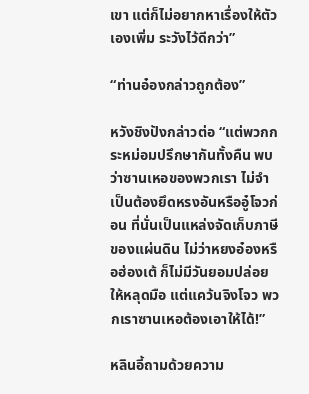เขา แต่ก็ไม่อยากหาเรื่องให้ตัวเองเพิ่ม ระวังไว้ดีกว่า”

“ท่านอ๋องกล่าวถูกต้อง”

หวังชิงปังกล่าวต่อ “แต่พวกกระหม่อมปรึกษากันทั้งคืน พบว่าซานเหอของพวกเรา ไม่จำเป็นต้องยึดหรงอันหรืออู๋โจวก่อน ที่นั่นเป็นแหล่งจัดเก็บภาษีของแผ่นดิน ไม่ว่าหยงอ๋องหรือฮ่องเต้ ก็ไม่มีวันยอมปล่อยให้หลุดมือ แต่แคว้นจิงโจว พวกเราซานเหอต้องเอาให้ได้!”

หลินอี้ถามด้วยความ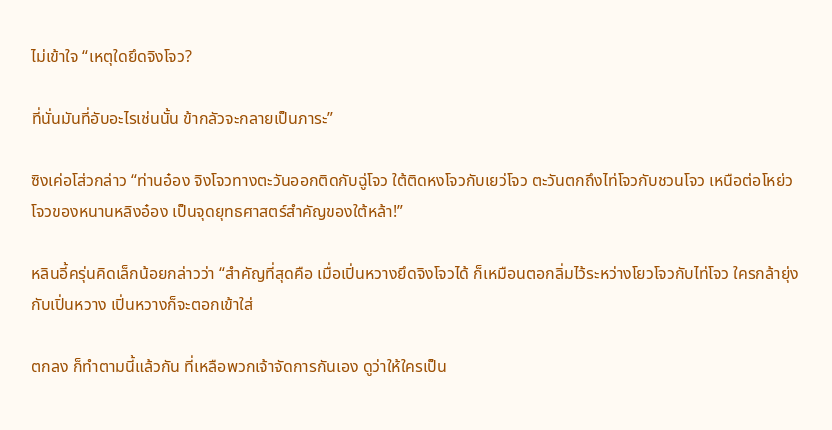ไม่เข้าใจ “เหตุใดยึดจิงโจว?

ที่นั่นมันที่อับอะไรเช่นนั้น ข้ากลัวจะกลายเป็นภาระ”

ซิงเค่อโส่วกล่าว “ท่านอ๋อง จิงโจวทางตะวันออกติดกับฉู่โจว ใต้ติดหงโจวกับเยว่โจว ตะวันตกถึงไท่โจวกับชวนโจว เหนือต่อโหย่วโจวของหนานหลิงอ๋อง เป็นจุดยุทธศาสตร์สำคัญของใต้หล้า!”

หลินอี้ครุ่นคิดเล็กน้อยกล่าวว่า “สำคัญที่สุดคือ เมื่อเปิ่นหวางยึดจิงโจวได้ ก็เหมือนตอกลิ่มไว้ระหว่างโยวโจวกับไท่โจว ใครกล้ายุ่งกับเปิ่นหวาง เปิ่นหวางก็จะตอกเข้าใส่

ตกลง ก็ทำตามนี้แล้วกัน ที่เหลือพวกเจ้าจัดการกันเอง ดูว่าให้ใครเป็น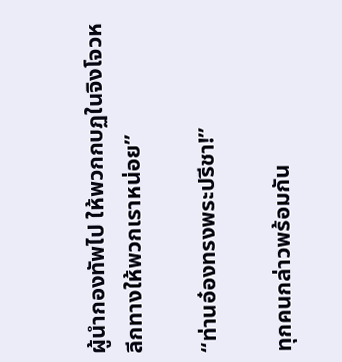ผู้นำกองทัพไป ให้พวกกบฏในจิงโจวหลีกทางให้พวกเราหน่อย”

“ท่านอ๋องทรงพระปรีชา!”

ทุกคนกล่าวพร้อมกัน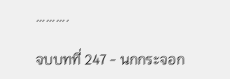……….

จบบทที่ 247 - นกกระจอก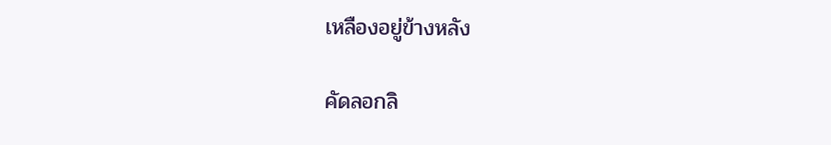เหลืองอยู่ข้างหลัง

คัดลอกลิ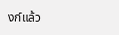งก์แล้ว